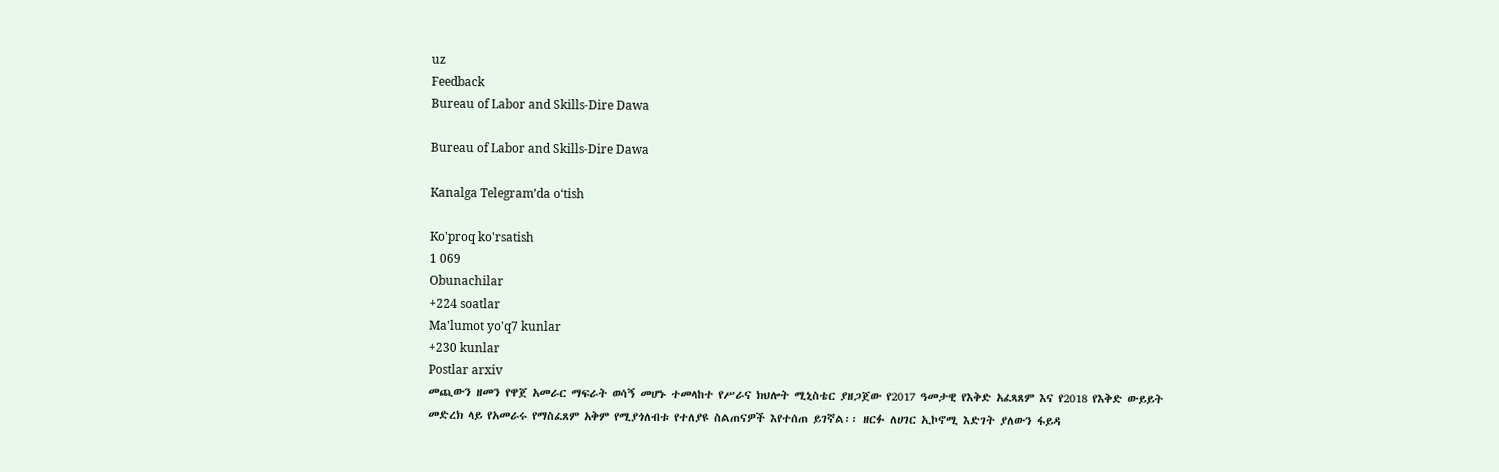uz
Feedback
Bureau of Labor and Skills-Dire Dawa

Bureau of Labor and Skills-Dire Dawa

Kanalga Telegram’da o‘tish

Ko'proq ko'rsatish
1 069
Obunachilar
+224 soatlar
Ma'lumot yo'q7 kunlar
+230 kunlar
Postlar arxiv
መጪውን ዘመን የዋጀ አመራር ማፍራት ወሳኝ መሆኑ ተመላከተ የሥራና ክህሎት ሚኒስቴር ያዘጋጀው የ2017 ዓመታዊ የእቅድ አፈጻጸም እና የ2018 የእቅድ ውይይት መድረክ ላይ የአመራሩ የማስፈጸም አቅም የሚያጎለብቱ የተለያዩ ስልጠናዎች እየተሰጠ ይገኛል፡፡ ዘርፉ ለሀገር ኢኮኖሚ እድገት ያለውን ፋይዳ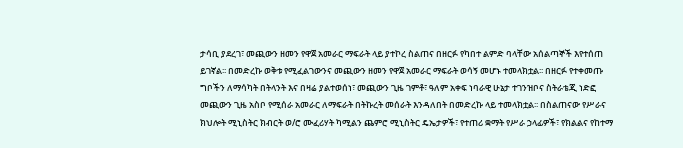ታሳቢ ያደረገ፣ መጪውን ዘመን የዋጀ አመራር ማፍራት ላይ ያተኮረ ስልጠና በዘርፉ የካበተ ልምድ ባላቸው አሰልጣኞች እየተሰጠ ይገኛል፡፡ በመድረኩ ወቅቱ የሚፈልገውንና መጪውን ዘመን የዋጀ አመራር ማፍራት ወሳኝ መሆኑ ተመላክቷል፡፡ በዘርፉ የተቀመጡ ግቦችን ለማሳካት በትላንት እና በዛሬ ያልተወሰነ፣ መጪውን ጊዜ ገምቶ፣ ዓለም አቀፍ ነባራዊ ሁኔታ ተገንዝቦና ስትራቴጂ ነድፎ መጪውን ጊዜ አስቦ የሚሰራ አመራር ለማፍራት በትኩረት መሰራት እንዳለበት በመድረኩ ላይ ተመላክቷል፡፡ በስልጠናው የሥራና ክህሎት ሚኒስትር ክብርት ወ/ሮ ሙፈሪሃት ካሚልን ጨምሮ ሚኒስትር ዴኤታዎች፣ የተጠሪ ቋማት የሥራ ኃላፊዎች፣ የክልልና የከተማ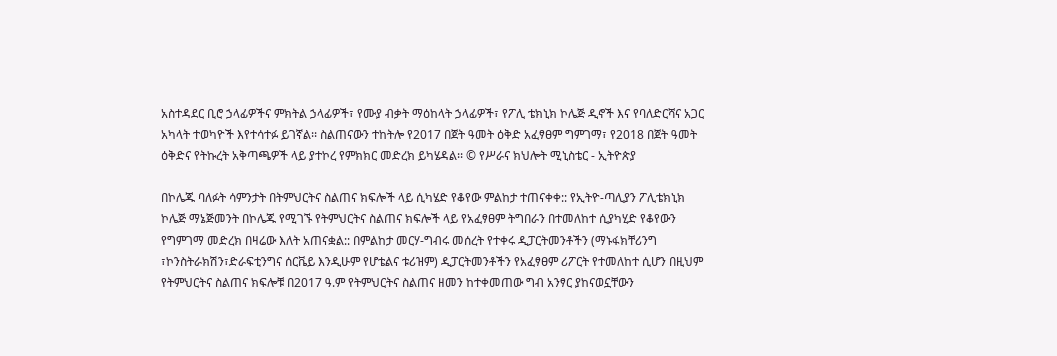አስተዳደር ቢሮ ኃላፊዎችና ምክትል ኃላፊዎች፣ የሙያ ብቃት ማዕከላት ኃላፊዎች፣ የፖሊ ቴክኒክ ኮሌጅ ዲኖች እና የባለድርሻና አጋር አካላት ተወካዮች እየተሳተፉ ይገኛል፡፡ ስልጠናውን ተከትሎ የ2017 በጀት ዓመት ዕቅድ አፈፃፀም ግምገማ፣ የ2018 በጀት ዓመት ዕቅድና የትኩረት አቅጣጫዎች ላይ ያተኮረ የምክክር መድረክ ይካሄዳል፡፡ © የሥራና ክህሎት ሚኒስቴር - ኢትዮጵያ

በኮሌጁ ባለፉት ሳምንታት በትምህርትና ስልጠና ክፍሎች ላይ ሲካሄድ የቆየው ምልከታ ተጠናቀቀ:: የኢትዮ-ጣሊያን ፖሊቴክኒክ ኮሌጅ ማኔጅመንት በኮሌጁ የሚገኙ የትምህርትና ስልጠና ክፍሎች ላይ የአፈፃፀም ትግበራን በተመለከተ ሲያካሂድ የቆየውን የግምገማ መድረክ በዛሬው እለት አጠናቋል:: በምልከታ መርሃ-ግብሩ መሰረት የተቀሩ ዲፓርትመንቶችን (ማኑፋክቸሪንግ ፣ኮንስትራክሽን፣ድራፍቲንግና ሰርቬይ እንዲሁም የሆቴልና ቱሪዝም) ዲፓርትመንቶችን የአፈፃፀም ሪፖርት የተመለከተ ሲሆን በዚህም የትምህርትና ስልጠና ክፍሎቹ በ2017 ዓ.ም የትምህርትና ስልጠና ዘመን ከተቀመጠው ግብ አንፃር ያከናወኗቸውን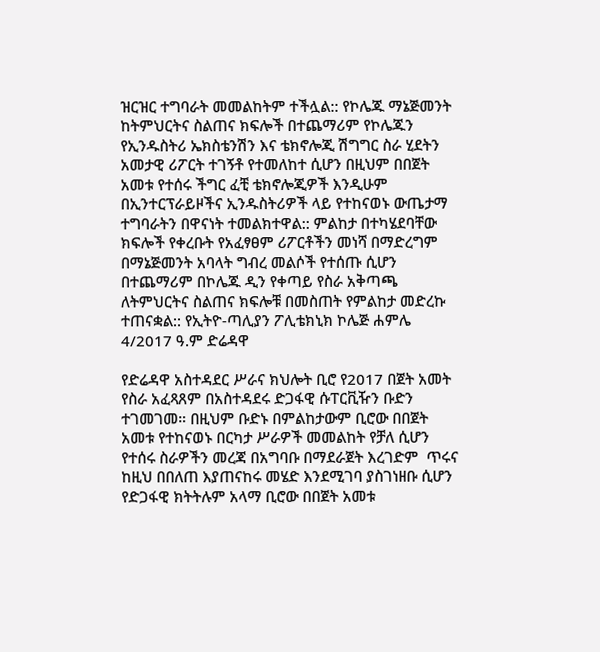ዝርዝር ተግባራት መመልከትም ተችሏል:: የኮሌጁ ማኔጅመንት ከትምህርትና ስልጠና ክፍሎች በተጨማሪም የኮሌጁን የኢንዱስትሪ ኤክስቴንሽን እና ቴክኖሎጂ ሽግግር ስራ ሂደትን አመታዊ ሪፖርት ተገኝቶ የተመለከተ ሲሆን በዚህም በበጀት አመቱ የተሰሩ ችግር ፈቺ ቴክኖሎጂዎች እንዲሁም በኢንተርፕራይዞችና ኢንዱስትሪዎች ላይ የተከናወኑ ውጤታማ ተግባራትን በዋናነት ተመልክተዋል:: ምልከታ በተካሄደባቸው ክፍሎች የቀረቡት የአፈፃፀም ሪፖርቶችን መነሻ በማድረግም በማኔጅመንት አባላት ግብረ መልሶች የተሰጡ ሲሆን በተጨማሪም በኮሌጁ ዲን የቀጣይ የስራ አቅጣጫ ለትምህርትና ስልጠና ክፍሎቹ በመስጠት የምልከታ መድረኩ ተጠናቋል:: የኢትዮ-ጣሊያን ፖሊቴክኒክ ኮሌጅ ሐምሌ 4/2017 ዓ.ም ድሬዳዋ

የድሬዳዋ አስተዳደር ሥራና ክህሎት ቢሮ የ2017 በጀት አመት የስራ አፈጻጸም በአስተዳደሩ ድጋፋዊ ሱፐርቪዥን ቡድን ተገመገመ። በዚህም ቡድኑ በምልከታውም ቢሮው በበጀት አመቱ የተከናወኑ በርካታ ሥራዎች መመልከት የቻለ ሲሆን የተሰሩ ስራዎችን መረጃ በአግባቡ በማደራጀት እረገድም  ጥሩና ከዚህ በበለጠ እያጠናከሩ መሄድ እንደሚገባ ያስገነዘቡ ሲሆን የድጋፋዊ ክትትሉም አላማ ቢሮው በበጀት አመቱ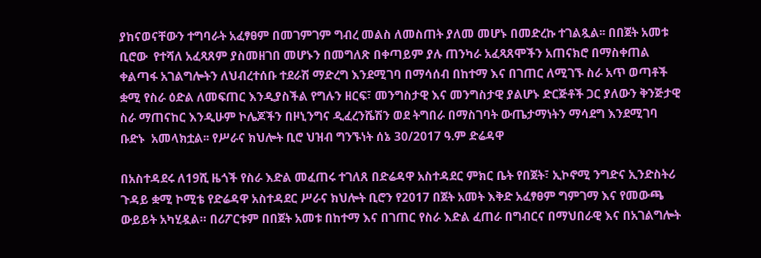ያከናወናቸውን ተግባራት አፈፃፀም በመገምገም ግብረ መልስ ለመስጠት ያለመ መሆኑ በመድረኩ ተገልጿል፡፡ በበጀት አመቱ ቢሮው  የተሻለ አፈጻጸም ያስመዘገበ መሆኑን በመግለጽ በቀጣይም ያሉ ጠንካራ አፈጻጸሞችን አጠናክሮ በማስቀጠል ቀልጣፋ አገልግሎትን ለህብረተሰቡ ተደራሽ ማድረግ እንደሚገባ በማሳሰብ በከተማ እና በገጠር ለሚገኙ ስራ አጥ ወጣቶች ቋሚ የስራ ዕድል ለመፍጠር እንዲያስችል የግሉን ዘርፍ፣ መንግስታዊ እና መንግስታዊ ያልሆኑ ድርጅቶች ጋር ያለውን ቅንጅታዊ ስራ ማጠናከር እንዲሁም ኮሌጆችን በዞኒንግና ዲፈረንሼሽን ወደ ትግበራ በማስገባት ውጤታማነትን ማሳደግ እንደሚገባ ቡድኑ  አመላክቷል፡፡ የሥራና ክህሎት ቢሮ ህዝብ ግንኙነት ሰኔ 30/2017 ዓ.ም ድሬዳዋ

በአስተዳደሩ ለ19ሺ ዜጎች የስራ እድል መፈጠሩ ተገለጸ በድሬዳዋ አስተዳደር ምክር ቤት የበጀት፣ ኢኮኖሚ ንግድና ኢንድስትሪ ጉዳይ ቋሚ ኮሚቴ የድሬዳዋ አስተዳደር ሥራና ክህሎት ቢሮን የ2017 በጀት አመት እቅድ አፈፃፀም ግምገማ እና የመውጫ ውይይት አካሂዷል። በሪፖርቱም በበጀት አመቱ በከተማ እና በገጠር የስራ እድል ፈጠራ በግብርና በማህበራዊ እና በአገልግሎት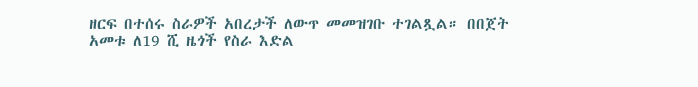ዘርፍ በተሰሩ ስራዎች አበረታች ለውጥ መመዝገቡ ተገልጿል። በበጀት አመቱ ለ19 ሺ ዜጎች የስራ እድል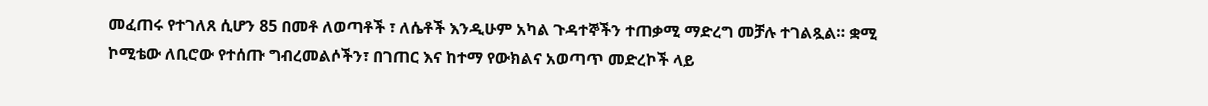መፈጠሩ የተገለጸ ሲሆን 85 በመቶ ለወጣቶች ፣ ለሴቶች እንዲሁም አካል ጉዳተኞችን ተጠቃሚ ማድረግ መቻሉ ተገልጿል። ቋሚ ኮሚቴው ለቢሮው የተሰጡ ግብረመልሶችን፣ በገጠር እና ከተማ የውክልና አወጣጥ መድረኮች ላይ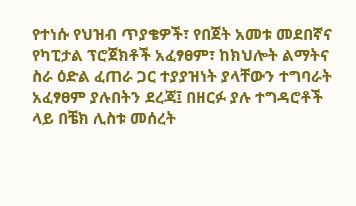የተነሱ የህዝብ ጥያቄዎች፣ የበጀት አመቱ መደበኛና የካፒታል ፕሮጀክቶች አፈፃፀም፣ ከክህሎት ልማትና ስራ ዕድል ፈጠራ ጋር ተያያዝነት ያላቸውን ተግባራት አፈፃፀም ያሉበትን ደረጃ፤ በዘርፉ ያሉ ተግዳሮቶች ላይ በቼክ ሊስቱ መሰረት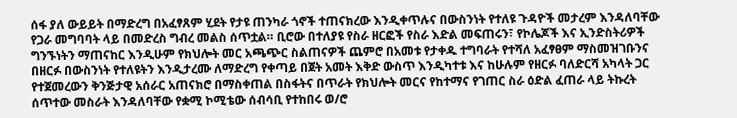ሰፋ ያለ ውይይት በማድረግ በአፈፃጸም ሂደት የታዩ ጠንካራ ጎኖች ተጠናክረው እንዲቀጥሉና በውስንነት የተለዩ ጉዳዮች መታረም እንዳለባቸው የጋራ መግባባት ላይ በመድረስ ግብረ መልስ ሰጥቷል። ቢሮው በተለያዩ የስራ ዘርፎች የስራ እድል መፍጠሩን፣ የኮሌጆች እና ኢንድስትሪዎች ግንኙነትን ማጠናከር እንዲሁም የክህሎት መር አጫጭር ስልጠናዎች ጨምሮ በአመቱ የታቀዱ ተግባራት የተሻለ አፈፃፀም ማስመዝገቡንና በዘርፉ በውስንነት የተለዩትን እንዲታረሙ ለማድረግ የቀጣይ በጀት አመት እቅድ ውስጥ እንዲካተቱ እና ከሁሉም የዘርፉ ባለድርሻ አካላት ጋር የተጀመረውን ቅንጅታዊ አሰራር አጠናክሮ በማስቀጠል በስፋትና በጥራት የክህሎት መርና የከተማና የገጠር ስራ ዕድል ፈጠራ ላይ ትኩረት ሰጥተው መስራት እንዳለባቸው የቋሚ ኮሚቴው ሰብሳቢ የተከበሩ ወ/ሮ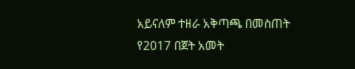አይናለም ተዘራ አቅጣጫ በመስጠት የ2017 በጀት አመት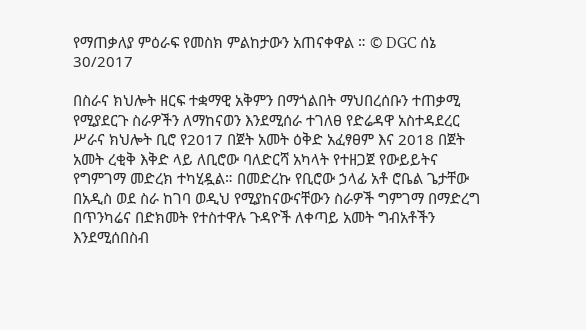የማጠቃለያ ምዕራፍ የመስክ ምልከታውን አጠናቀዋል ። © DGC ሰኔ 30/2017

በስራና ክህሎት ዘርፍ ተቋማዊ አቅምን በማጎልበት ማህበረሰቡን ተጠቃሚ የሚያደርጉ ስራዎችን ለማከናወን እንደሚሰራ ተገለፀ የድሬዳዋ አስተዳደረር ሥራና ክህሎት ቢሮ የ2017 በጀት አመት ዕቅድ አፈፃፀም እና 2018 በጀት አመት ረቂቅ እቅድ ላይ ለቢሮው ባለድርሻ አካላት የተዘጋጀ የውይይትና የግምገማ መድረክ ተካሂዷል። በመድረኩ የቢሮው ኃላፊ አቶ ሮቤል ጌታቸው በአዲስ ወደ ስራ ከገባ ወዲህ የሚያከናውናቸውን ስራዎች ግምገማ በማድረግ  በጥንካሬና በድክመት የተስተዋሉ ጉዳዮች ለቀጣይ አመት ግብአቶችን እንደሚሰበስብ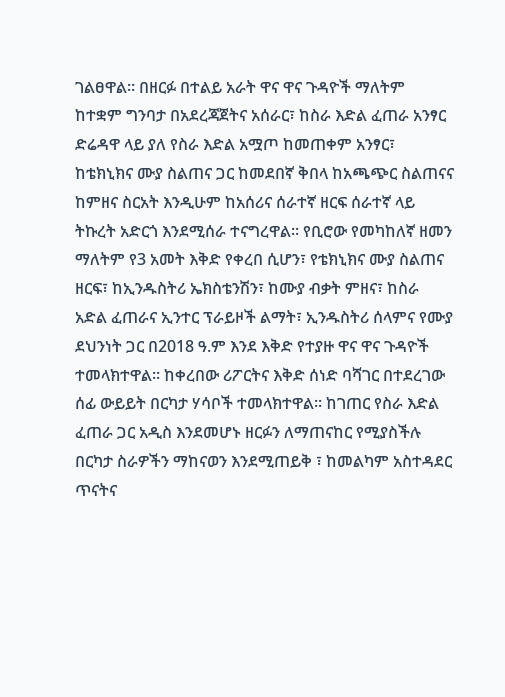ገልፀዋል። በዘርፉ በተልይ አራት ዋና ዋና ጉዳዮች ማለትም ከተቋም ግንባታ በአደረጃጀትና አሰራር፣ ከስራ እድል ፈጠራ አንፃር ድሬዳዋ ላይ ያለ የስራ እድል አሟጦ ከመጠቀም አንፃር፣ ከቴክኒክና ሙያ ስልጠና ጋር ከመደበኛ ቅበላ ከአጫጭር ስልጠናና ከምዘና ስርአት እንዲሁም ከአሰሪና ሰራተኛ ዘርፍ ሰራተኛ ላይ ትኩረት አድርጎ እንደሚሰራ ተናግረዋል። የቢሮው የመካከለኛ ዘመን ማለትም የ3 አመት እቅድ የቀረበ ሲሆን፣ የቴክኒክና ሙያ ስልጠና ዘርፍ፣ ከኢንዱስትሪ ኤክስቴንሽን፣ ከሙያ ብቃት ምዘና፣ ከስራ አድል ፈጠራና ኢንተር ፕራይዞች ልማት፣ ኢንዱስትሪ ሰላምና የሙያ ደህንነት ጋር በ2018 ዓ.ም እንደ እቅድ የተያዙ ዋና ዋና ጉዳዮች ተመላክተዋል። ከቀረበው ሪፖርትና እቅድ ሰነድ ባሻገር በተደረገው ሰፊ ውይይት በርካታ ሃሳቦች ተመላክተዋል። ከገጠር የስራ እድል ፈጠራ ጋር አዲስ እንደመሆኑ ዘርፉን ለማጠናከር የሚያስችሉ በርካታ ስራዎችን ማከናወን እንደሚጠይቅ ፣ ከመልካም አስተዳደር ጥናትና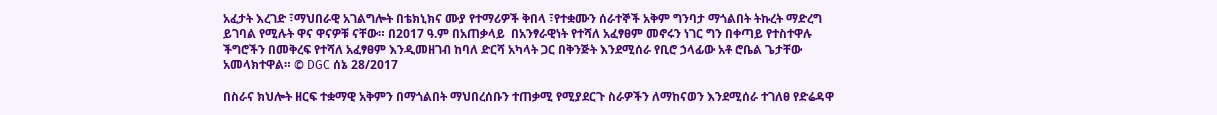አፈታት እረገድ ፣ማህበራዊ አገልግሎት በቴክኒክና ሙያ የተማሪዎች ቅበላ ፣የተቋሙን ሰራተኞች አቅም ግንባታ ማጎልበት ትኩረት ማድረግ ይገባል የሚሉት ዋና ዋናዎቹ ናቸው። በ2017 ዓ.ም በአጠቃላይ  በአንፃራዊነት የተሻለ አፈፃፀም መኖሩን ነገር ግን በቀጣይ የተስተዋሉ ችግሮችን በመቅረፍ የተሻለ አፈፃፀም እንዲመዘገብ ከባለ ድርሻ አካላት ጋር በቅንጅት እንደሚሰራ የቢሮ ኃላፊው አቶ ሮቤል ጌታቸው አመላክተዋል። © DGC ሰኔ 28/2017

በስራና ክህሎት ዘርፍ ተቋማዊ አቅምን በማጎልበት ማህበረሰቡን ተጠቃሚ የሚያደርጉ ስራዎችን ለማከናወን እንደሚሰራ ተገለፀ የድሬዳዋ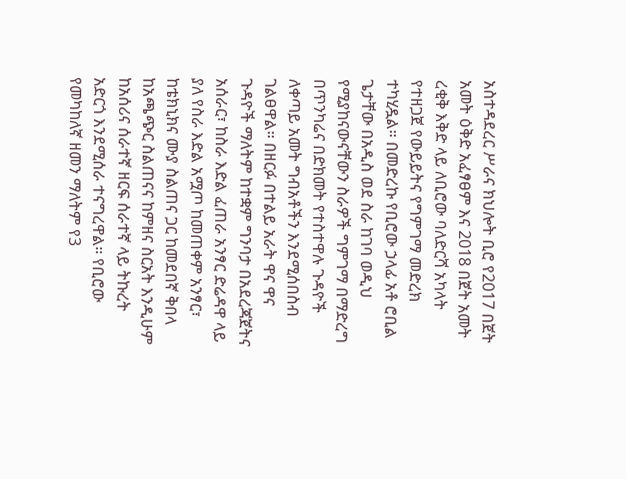አስተዳደረር ሥራና ክህሎት ቢሮ የ2017 በጀት አመት ዕቅድ አፈፃፀም እና 2018 በጀት አመት ረቂቅ እቅድ ላይ ለቢሮው ባለድርሻ አካላት የተዘጋጀ የውይይትና የግምገማ መድረክ ተካሂዷል። በመድረኩ የቢሮው ኃላፊ አቶ ሮቢል ጌታቸው በአዲስ ወደ ስራ ከገባ ወዲህ የሚያከናውናቸውን ስራዎች ግምገማ በማድረግ በጥንካሬና በድክመት የተስተዋሉ ጉዳዮች ለቀጣይ አመት ግብአቶችን እንደሚሰበስብ ገልፀዋል። በዘርፉ በተልይ አራት ዋና ዋና ጉዳዮች ማለትም ከተቋም ግንባታ በአደረጃጀትና አሰራር፣ ከስራ እድል ፈጠራ አንፃር ድሬዳዋ ላይ ያለ የስራ እድል አሟጦ ከመጠቀም አንፃር፣ ከቴክኒክና ሙያ ስልጠና ጋር ከመደበኛ ቅበላ ከአጫጭር ስልጠናና ከምዘና ስርአት እንዲሁም ከአሰሪና ሰራተኛ ዘርፍ ሰራተኛ ላይ ትኩረት አድርጎ እንደሚሰራ ተናግረዋል። የቢሮው የመካከለኛ ዘመን ማለትም የ3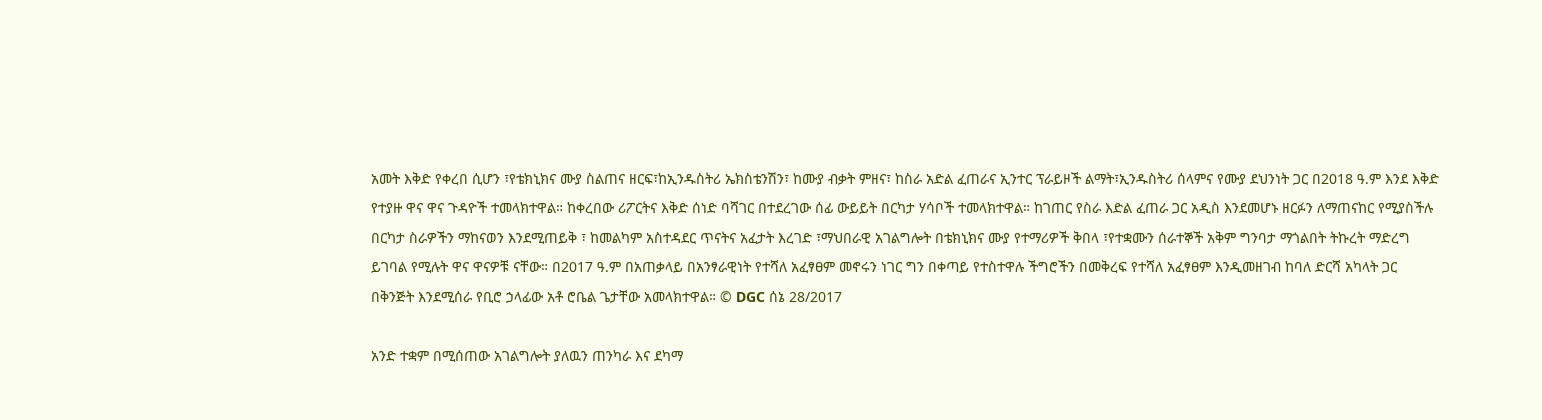አመት እቅድ የቀረበ ሲሆን ፣የቴክኒክና ሙያ ስልጠና ዘርፍ፣ከኢንዱስትሪ ኤክስቴንሽን፣ ከሙያ ብቃት ምዘና፣ ከስራ አድል ፈጠራና ኢንተር ፕራይዞች ልማት፣ኢንዱስትሪ ሰላምና የሙያ ደህንነት ጋር በ2018 ዓ.ም እንደ እቅድ የተያዙ ዋና ዋና ጉዳዮች ተመላክተዋል። ከቀረበው ሪፖርትና እቅድ ሰነድ ባሻገር በተደረገው ሰፊ ውይይት በርካታ ሃሳቦች ተመላክተዋል። ከገጠር የስራ እድል ፈጠራ ጋር አዲስ እንደመሆኑ ዘርፉን ለማጠናከር የሚያስችሉ በርካታ ስራዎችን ማከናወን እንደሚጠይቅ ፣ ከመልካም አስተዳደር ጥናትና አፈታት እረገድ ፣ማህበራዊ አገልግሎት በቴክኒክና ሙያ የተማሪዎች ቅበላ ፣የተቋሙን ሰራተኞች አቅም ግንባታ ማጎልበት ትኩረት ማድረግ ይገባል የሚሉት ዋና ዋናዎቹ ናቸው። በ2017 ዓ.ም በአጠቃላይ በአንፃራዊነት የተሻለ አፈፃፀም መኖሩን ነገር ግን በቀጣይ የተስተዋሉ ችግሮችን በመቅረፍ የተሻለ አፈፃፀም እንዲመዘገብ ከባለ ድርሻ አካላት ጋር በቅንጅት እንደሚሰራ የቢሮ ኃላፊው አቶ ሮቤል ጌታቸው አመላክተዋል። © DGC ሰኔ 28/2017

አንድ ተቋም በሚሰጠው አገልግሎት ያለዉን ጠንካራ እና ደካማ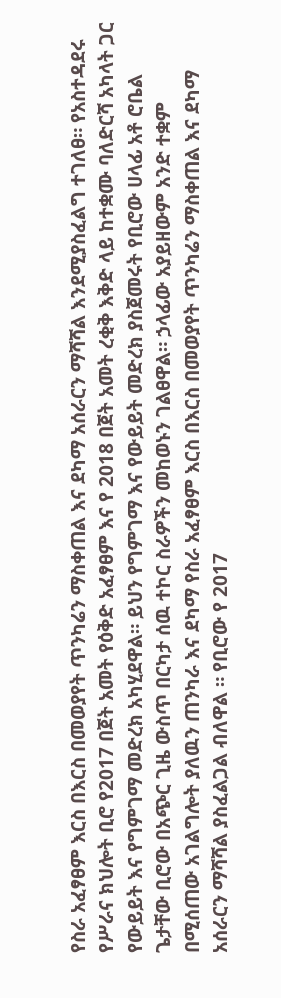የስራ አፈፃፀም እርስ በእርስ በመወያየት ጥንካሬን ማስቀጠል እና ደካማ አሰራርን ማሻሻል እንደሚያስፈልግ ተገለፀ። የአስተዳደሩ የሥራና ክህሎት ቢሮ የ2017 በጀት አመት የዕቅድ አፈፃፀም እና የ 2018 በጀት አመት ረቂቅ እቅድ ላይ ከተቋሙ ባለድርሻ አካላት ጋር የውይይት እና የግምገማ መድረክ አካሂደዋል። ይህን የግምገማ እና የውይይት መድረክ ያስጀመሩት የቢሮው ሀላፊ አቶ ሮቤል ጌታቸው ቢሮው በአጭር ጊዜ ውስጥ በርካታ ሰዉ ተኮር ስራዎችን መከወኑን ገልፀዋል። ኃላፊው አያይዘውም አንድ ተቋም በሚሰጠው አገልግሎት ያለዉን ጠንካራ እና ደካማ የስራ አፈፃፀም እርስ በእርስ በመወያየት ጥንካሬን ማስቀጠል እና ደካማ አሰራርን ማሻሻል ያስፈልጋል ብለዋል ። የቢሮው የ 2017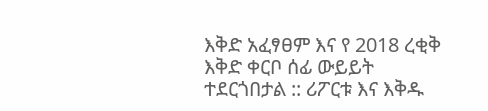እቅድ አፈፃፀም እና የ 2018 ረቂቅ እቅድ ቀርቦ ሰፊ ውይይት ተደርጎበታል :: ሪፖርቱ እና እቅዱ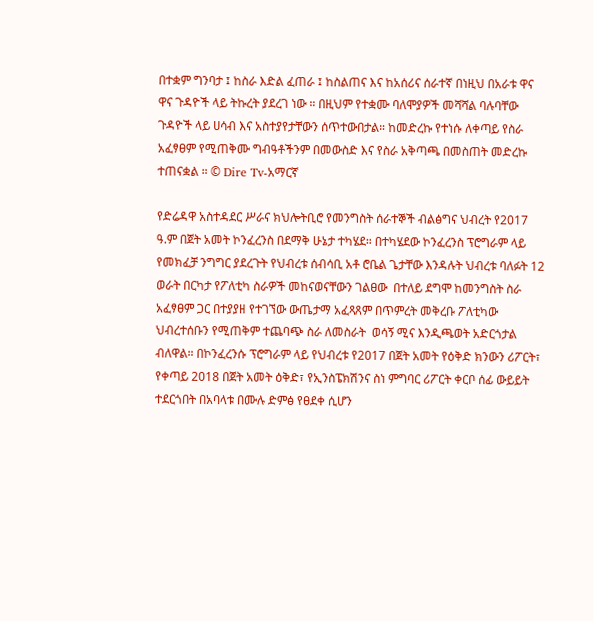በተቋም ግንባታ ፤ ከስራ እድል ፈጠራ ፤ ከስልጠና እና ከአሰሪና ሰራተኛ በነዚህ በአራቱ ዋና ዋና ጉዳዮች ላይ ትኩረት ያደረገ ነው ። በዚህም የተቋሙ ባለሞያዎች መሻሻል ባሉባቸው ጉዳዮች ላይ ሀሳብ እና አስተያየታቸውን ሰጥተውበታል። ከመድረኩ የተነሱ ለቀጣይ የስራ አፈፃፀም የሚጠቅሙ ግብዓቶችንም በመውስድ እና የስራ አቅጣጫ በመስጠት መድረኩ ተጠናቋል ። © Dire Tv-አማርኛ

የድሬዳዋ አስተዳደር ሥራና ክህሎትቢሮ የመንግስት ሰራተኞች ብልፅግና ህብረት የ2017 ዓ.ም በጀት አመት ኮንፈረንስ በደማቅ ሁኔታ ተካሄደ። በተካሄደው ኮንፈረንስ ፕሮግራም ላይ የመክፈቻ ንግግር ያደረጉት የህብረቱ ሰብሳቢ አቶ ሮቤል ጌታቸው እንዳሉት ህብረቱ ባለፉት 12 ወራት በርካታ የፖለቲካ ስራዎች መከናወናቸውን ገልፀው  በተለይ ደግሞ ከመንግስት ስራ አፈፃፀም ጋር በተያያዘ የተገኘው ውጤታማ አፈጻጸም በጥምረት መቅረቡ ፖለቲካው ህብረተሰቡን የሚጠቅም ተጨባጭ ስራ ለመስራት  ወሳኝ ሚና እንዲጫወት አድርጎታል ብለዋል። በኮንፈረንሱ ፕሮግራም ላይ የህብረቱ የ2017 በጀት አመት የዕቅድ ክንውን ሪፖርት፣ የቀጣይ 2018 በጀት አመት ዕቅድ፣ የኢንስፔክሽንና ስነ ምግባር ሪፖርት ቀርቦ ሰፊ ውይይት ተደርጎበት በአባላቱ በሙሉ ድምፅ የፀደቀ ሲሆን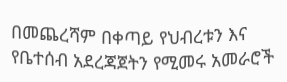በመጨረሻም በቀጣይ የህብረቱን እና የቤተሰብ አደረጃጀትን የሚመሩ አመራሮች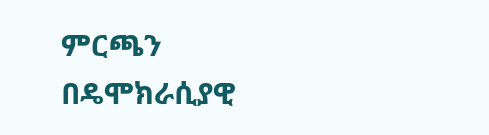ምርጫን በዴሞክራሲያዊ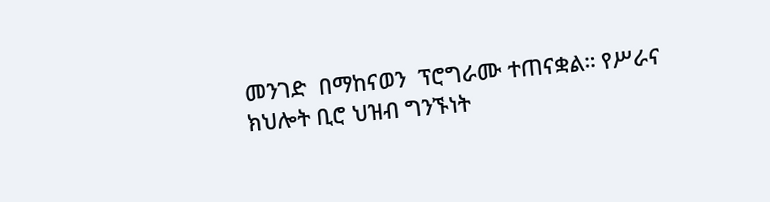መንገድ  በማከናወን  ፕሮግራሙ ተጠናቋል። የሥራና ክህሎት ቢሮ ህዝብ ግንኙነት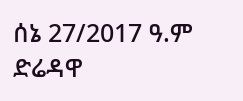ሰኔ 27/2017 ዓ.ም ድሬዳዋ